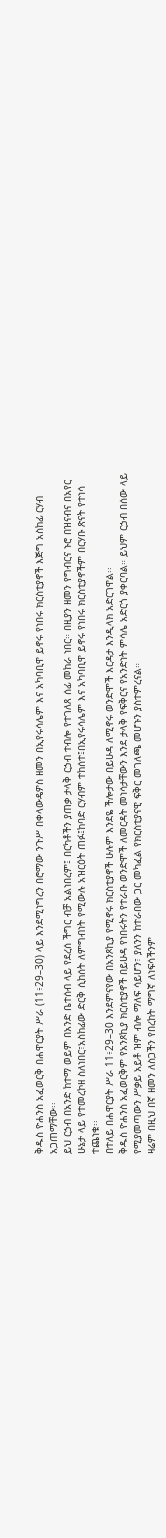ቅዱስ ዮሐንስ አፈወርቅ በሐዋርያት ሥራ (11፥29–30) ላይ እንደሚነግረን በሮማው ንጉሥ በቀላውዴዎስ ዘመን በኢየሩሳሌም እና አካባቢዋ ይኖሩ የነበሩ ክርስቲያኖች እጅግ አስከፊ ርሃብ አጋጠማቸው፡፡
ይህ ርኃብ በአንድ ከተማ ወይም በአንድ ቤተሰብ ላይ የደረሰ ችግር ብቻ አልነበረም፤ በርካቶችን ያጠቃ ታላቅ ርኃብ ተብሎ የተገለጸ ሰፊ መከራ ነበር። በዚያን ዘመን የግብርና ኑሮ በዝናብና በአየር ሁኔታ ላይ የተመረኮዘ ስለነበር፣አስከፊው ድርቅ ሲከሰት ለምግብነት የሚውሉ አዝርዕት ጠፉ፤ከባድ ርሃብም ተከሰተ፤በኢየሩሳሌም እና አካባቢዋ ይኖሩ የነበሩ ክርስቲያኖችም በርሃቡ ጽናት የተነሳ ተጨነቁ፡፡
በተለይ በሐዋርያት ሥራ 11፥29–30 እንደምናየው በአንጾኪያ የሚኖሩ ክርስቲያኖች ሁሉም እንደዬ ችሎታው በይሁዳ ለሚኖሩ ወንድሞች እርዳታ እንዲላክ አድርገዋል፡፡
ቅዱስ ዮሐንስ አፈወርቅም የአንጾኪያ ክርስቲያኖች በይሁዳ የነበሩትን የተራቡ ወንድሞች ለመርዳት መነሳታቸውን እንደ ታላቅ የፍቅርና የአንድነት ምሳሌ አድርጎ ያቀርባል። ይህም ርኃብ በሰው ላይ የሚያመጣውን ሥቃይ አይቶ ዝም ብሎ ማለፍ ሳይሆን፣ ያለንን ከተራበው ጋር መካፈል የክርስቲያናዊ ፍቅር መገለጫ መሆኑን ያስተምረናል።
ዛሬም በዚህ በኛ ዘመን ለስጋችን የበረከት ማግኛ ለነፍሳችንም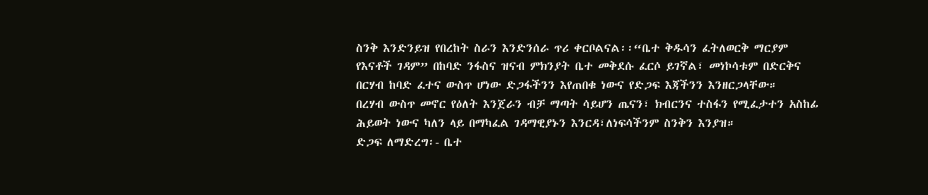ስንቅ እንድንይዝ የበረከት ስራን እንድንሰራ ጥሪ ቀርቦልናል፡፡“ቤተ ቅዱሳን ፈትለወርቅ ማርያም የእናቶች ገዳም” በከባድ ንፋስና ዝናብ ምክንያት ቤተ መቅደሱ ፈርሶ ይገኛል፣ መነኮሳቱም በድርቅና በርሃብ ከባድ ፈተና ውስጥ ሆነው ድጋፋችንን እየጠበቁ ነውና የድጋፍ እጃችንን እንዘርጋላቸው።
በረሃብ ውስጥ መኖር የዕለት እንጀራን ብቻ ማጣት ሳይሆን ጤናን፣ ክብርንና ተስፋን የሚፈታተን አስከፊ ሕይወት ነውና ካለን ላይ በማካፈል ገዳማዊያኑን እንርዳ፣ለነፍሳችንም ስንቅን እንያዝ።
ድጋፍ ለማድረግ፡- ቤተ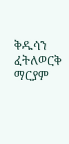ቅዱሳን ፈትለወርቅ ማርያም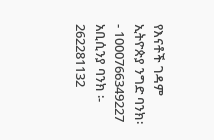የእናቶች ገዳም
ኢትዮጵያ ንግድ ባንክ፡- 1000766349227
አቢሲንያ ባንክ ፡- 262281132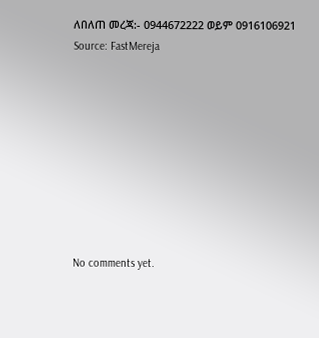ለበለጠ መረጃ:- 0944672222 ወይም 0916106921
Source: FastMereja









No comments yet.